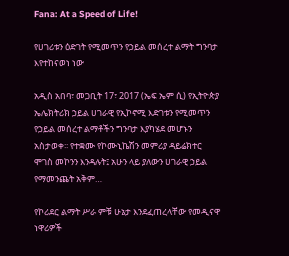Fana: At a Speed of Life!

የሀገሪቱን ዕድገት የሚመጥን የኃይል መሰረተ ልማት ግንባታ እየተከናወነ ነው

አዲስ አበባ፣ መጋቢት 17፣ 2017 (ኤፍ ኤም ሲ) የኢትዮጵያ ኤሌክትሪክ ኃይል ሀገራዊ የኢኮኖሚ እድገቱን የሚመጥን የኃይል መሰረተ ልማቶችን ግንባታ እያካሄደ መሆኑን አስታወቀ፡፡ የተቋሙ የኮሙኒኬሽን መምሪያ ዳይሬክተር ሞገስ መኮንን እንዳሉት፤ አሁን ላይ ያለውን ሀገራዊ ኃይል የማመንጨት አቅም…

የኮሪደር ልማት ሥራ ምቹ ሁኔታ እንደፈጠረላቸው የመዲናዋ ነዋሪዎች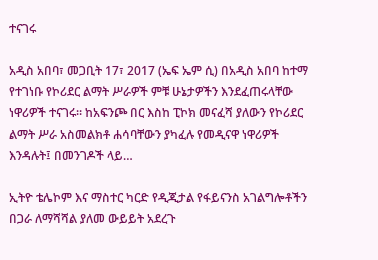ተናገሩ

አዲስ አበባ፣ መጋቢት 17፣ 2017 (ኤፍ ኤም ሲ) በአዲስ አበባ ከተማ የተገነቡ የኮሪደር ልማት ሥራዎች ምቹ ሁኔታዎችን እንደፈጠሩላቸው ነዋሪዎች ተናገሩ። ከአፍንጮ በር እስከ ፒኮክ መናፈሻ ያለውን የኮሪደር ልማት ሥራ አስመልክቶ ሐሳባቸውን ያካፈሉ የመዲናዋ ነዋሪዎች እንዳሉት፤ በመንገዶች ላይ…

ኢትዮ ቴሌኮም እና ማስተር ካርድ የዲጂታል የፋይናንስ አገልግሎቶችን በጋራ ለማሻሻል ያለመ ውይይት አደረጉ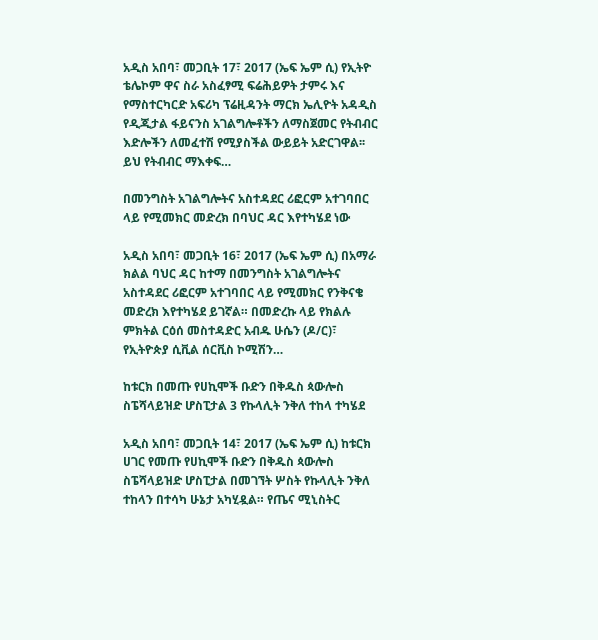አዲስ አበባ፣ መጋቢት 17፣ 2017 (ኤፍ ኤም ሲ) የኢትዮ ቴሌኮም ዋና ስራ አስፈፃሚ ፍሬሕይዎት ታምሩ እና የማስተርካርድ አፍሪካ ፕሬዚዳንት ማርክ ኤሊዮት አዳዲስ የዲጂታል ፋይናንስ አገልግሎቶችን ለማስጀመር የትብብር እድሎችን ለመፈተሽ የሚያስችል ውይይት አድርገዋል፡፡ ይህ የትብብር ማእቀፍ…

በመንግስት አገልግሎትና አስተዳደር ሪፎርም አተገባበር ላይ የሚመክር መድረክ በባህር ዳር እየተካሄደ ነው

አዲስ አበባ፣ መጋቢት 16፣ 2017 (ኤፍ ኤም ሲ) በአማራ ክልል ባህር ዳር ከተማ በመንግስት አገልግሎትና አስተዳደር ሪፎርም አተገባበር ላይ የሚመክር የንቅናቄ መድረክ እየተካሄደ ይገኛል። በመድረኩ ላይ የክልሉ ምክትል ርዕሰ መስተዳድር አብዱ ሁሴን (ዶ/ር)፣ የኢትዮጵያ ሲቪል ሰርቪስ ኮሚሽን…

ከቱርክ በመጡ የሀኪሞች ቡድን በቅዱስ ጳውሎስ ስፔሻላይዝድ ሆስፒታል 3 የኩላሊት ንቅለ ተከላ ተካሄደ

አዲስ አበባ፣ መጋቢት 14፣ 2017 (ኤፍ ኤም ሲ) ከቱርክ ሀገር የመጡ የሀኪሞች ቡድን በቅዱስ ጳውሎስ ስፔሻላይዝድ ሆስፒታል በመገኘት ሦስት የኩላሊት ንቅለ ተከላን በተሳካ ሁኔታ አካሂዷል። የጤና ሚኒስትር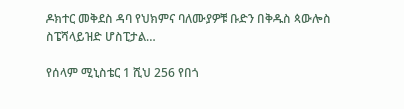ዶክተር መቅደስ ዳባ የህክምና ባለሙያዎቹ ቡድን በቅዱስ ጳውሎስ ስፔሻላይዝድ ሆስፒታል…

የሰላም ሚኒስቴር 1 ሺህ 256 የበጎ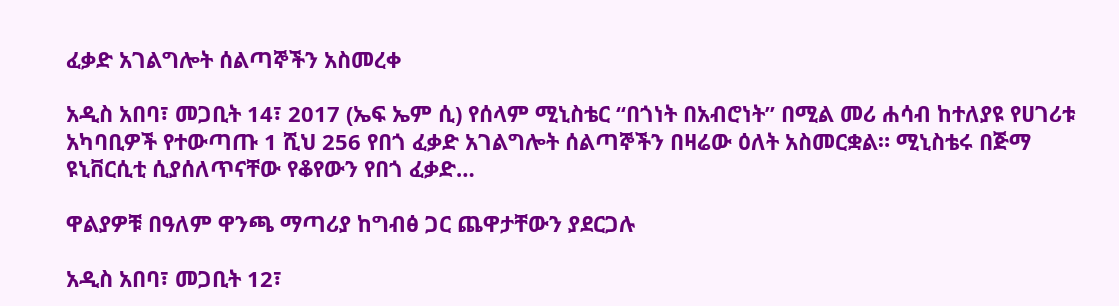ፈቃድ አገልግሎት ሰልጣኞችን አስመረቀ

አዲስ አበባ፣ መጋቢት 14፣ 2017 (ኤፍ ኤም ሲ) የሰላም ሚኒስቴር “በጎነት በአብሮነት” በሚል መሪ ሐሳብ ከተለያዩ የሀገሪቱ አካባቢዎች የተውጣጡ 1 ሺህ 256 የበጎ ፈቃድ አገልግሎት ሰልጣኞችን በዛሬው ዕለት አስመርቋል። ሚኒስቴሩ በጅማ ዩኒቨርሲቲ ሲያሰለጥናቸው የቆየውን የበጎ ፈቃድ…

ዋልያዎቹ በዓለም ዋንጫ ማጣሪያ ከግብፅ ጋር ጨዋታቸውን ያደርጋሉ

አዲስ አበባ፣ መጋቢት 12፣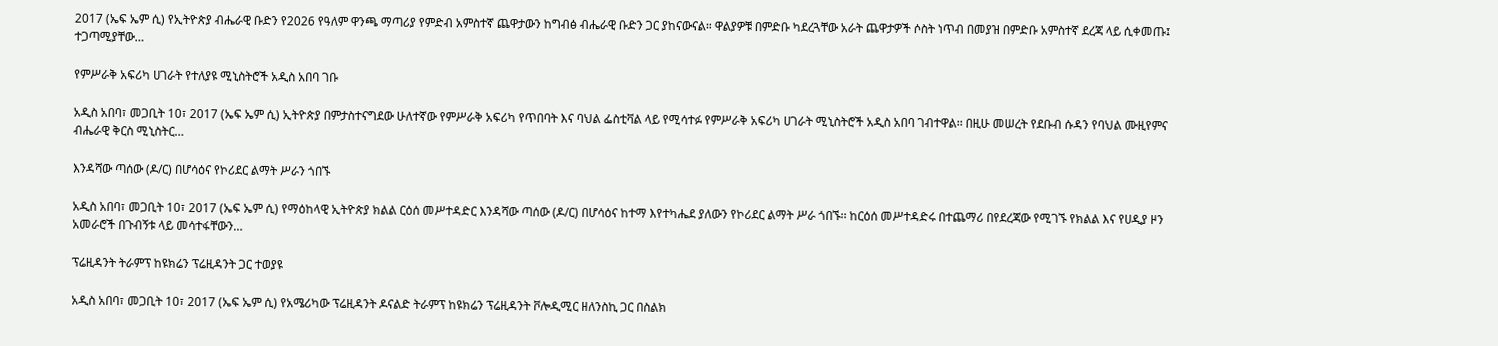2017 (ኤፍ ኤም ሲ) የኢትዮጵያ ብሔራዊ ቡድን የ2026 የዓለም ዋንጫ ማጣሪያ የምድብ አምስተኛ ጨዋታውን ከግብፅ ብሔራዊ ቡድን ጋር ያከናውናል። ዋልያዎቹ በምድቡ ካደረጓቸው አራት ጨዋታዎች ሶስት ነጥብ በመያዝ በምድቡ አምስተኛ ደረጃ ላይ ሲቀመጡ፤ ተጋጣሚያቸው…

የምሥራቅ አፍሪካ ሀገራት የተለያዩ ሚኒስትሮች አዲስ አበባ ገቡ

አዲስ አበባ፣ መጋቢት 10፣ 2017 (ኤፍ ኤም ሲ) ኢትዮጵያ በምታስተናግደው ሁለተኛው የምሥራቅ አፍሪካ የጥበባት እና ባህል ፌስቲቫል ላይ የሚሳተፉ የምሥራቅ አፍሪካ ሀገራት ሚኒስትሮች አዲስ አበባ ገብተዋል፡፡ በዚሁ መሠረት የደቡብ ሱዳን የባህል ሙዚየምና ብሔራዊ ቅርስ ሚኒስትር…

እንዳሻው ጣሰው (ዶ/ር) በሆሳዕና የኮሪደር ልማት ሥራን ጎበኙ

አዲስ አበባ፣ መጋቢት 10፣ 2017 (ኤፍ ኤም ሲ) የማዕከላዊ ኢትዮጵያ ክልል ርዕሰ መሥተዳድር እንዳሻው ጣሰው (ዶ/ር) በሆሳዕና ከተማ እየተካሔደ ያለውን የኮሪደር ልማት ሥራ ጎበኙ፡፡ ከርዕሰ መሥተዳድሩ በተጨማሪ በየደረጃው የሚገኙ የክልል እና የሀዲያ ዞን አመራሮች በጉብኝቱ ላይ መሳተፋቸውን…

ፕሬዚዳንት ትራምፕ ከዩክሬን ፕሬዚዳንት ጋር ተወያዩ

አዲስ አበባ፣ መጋቢት 10፣ 2017 (ኤፍ ኤም ሲ) የአሜሪካው ፕሬዚዳንት ዶናልድ ትራምፕ ከዩክሬን ፕሬዚዳንት ቮሎዲሚር ዘለንስኪ ጋር በስልክ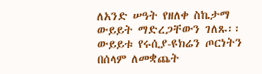ለአንድ ሠዓት የዘለቀ ስኬታማ ውይይት ማድረጋቸውን ገለጹ፡፡ ውይይቱ የሩሲያ-ዩክሬን ጦርነትን በሰላም ለመቋጨት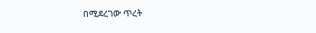በሚደረገው ጥረት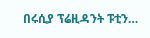በሩሲያ ፕሬዚዳንት ፑቲን…